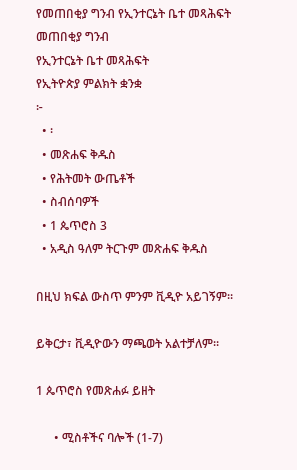የመጠበቂያ ግንብ የኢንተርኔት ቤተ መጻሕፍት
መጠበቂያ ግንብ
የኢንተርኔት ቤተ መጻሕፍት
የኢትዮጵያ ምልክት ቋንቋ
፦
  • ፡
  • መጽሐፍ ቅዱስ
  • የሕትመት ውጤቶች
  • ስብሰባዎች
  • 1 ጴጥሮስ 3
  • አዲስ ዓለም ትርጉም መጽሐፍ ቅዱስ

በዚህ ክፍል ውስጥ ምንም ቪዲዮ አይገኝም።

ይቅርታ፣ ቪዲዮውን ማጫወት አልተቻለም።

1 ጴጥሮስ የመጽሐፉ ይዘት

      • ሚስቶችና ባሎች (1-7)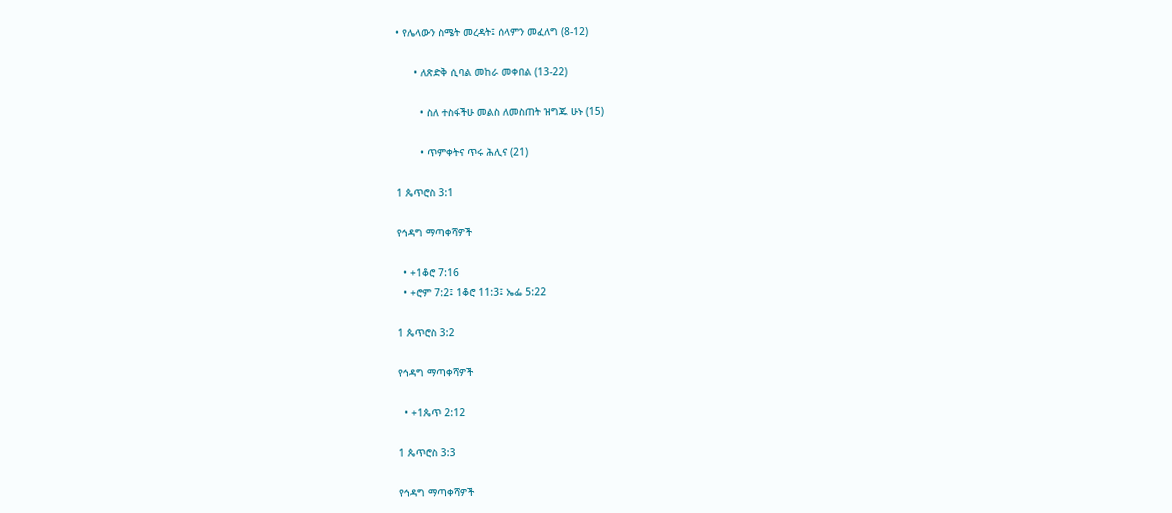• የሌላውን ስሜት መረዳት፤ ሰላምን መፈለግ (8-12)

      • ለጽድቅ ሲባል መከራ መቀበል (13-22)

        • ስለ ተስፋችሁ መልስ ለመስጠት ዝግጁ ሁኑ (15)

        • ጥምቀትና ጥሩ ሕሊና (21)

1 ጴጥሮስ 3:1

የኅዳግ ማጣቀሻዎች

  • +1ቆሮ 7:16
  • +ሮም 7:2፤ 1ቆሮ 11:3፤ ኤፌ 5:22

1 ጴጥሮስ 3:2

የኅዳግ ማጣቀሻዎች

  • +1ጴጥ 2:12

1 ጴጥሮስ 3:3

የኅዳግ ማጣቀሻዎች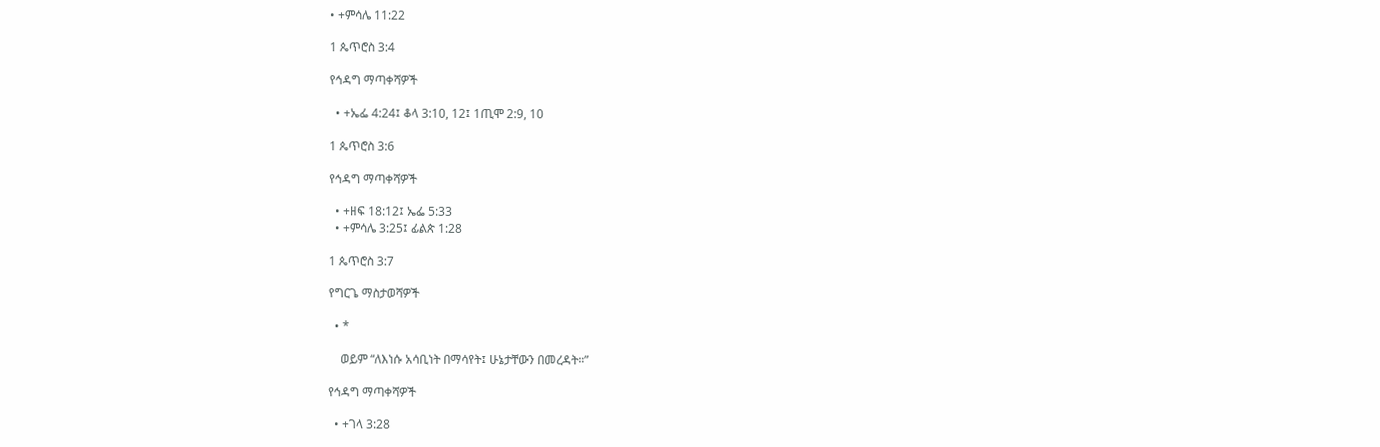• +ምሳሌ 11:22

1 ጴጥሮስ 3:4

የኅዳግ ማጣቀሻዎች

  • +ኤፌ 4:24፤ ቆላ 3:10, 12፤ 1ጢሞ 2:9, 10

1 ጴጥሮስ 3:6

የኅዳግ ማጣቀሻዎች

  • +ዘፍ 18:12፤ ኤፌ 5:33
  • +ምሳሌ 3:25፤ ፊልጵ 1:28

1 ጴጥሮስ 3:7

የግርጌ ማስታወሻዎች

  • *

    ወይም “ለእነሱ አሳቢነት በማሳየት፤ ሁኔታቸውን በመረዳት።”

የኅዳግ ማጣቀሻዎች

  • +ገላ 3:28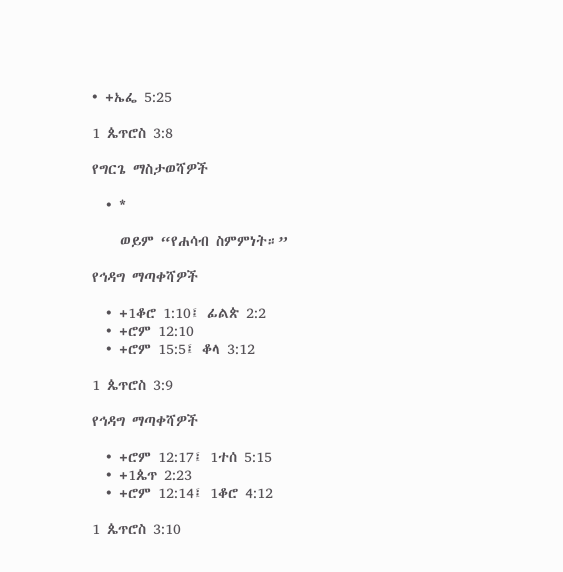• +ኤፌ 5:25

1 ጴጥሮስ 3:8

የግርጌ ማስታወሻዎች

  • *

    ወይም “የሐሳብ ስምምነት።”

የኅዳግ ማጣቀሻዎች

  • +1ቆሮ 1:10፤ ፊልጵ 2:2
  • +ሮም 12:10
  • +ሮም 15:5፤ ቆላ 3:12

1 ጴጥሮስ 3:9

የኅዳግ ማጣቀሻዎች

  • +ሮም 12:17፤ 1ተሰ 5:15
  • +1ጴጥ 2:23
  • +ሮም 12:14፤ 1ቆሮ 4:12

1 ጴጥሮስ 3:10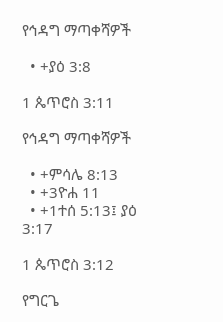የኅዳግ ማጣቀሻዎች

  • +ያዕ 3:8

1 ጴጥሮስ 3:11

የኅዳግ ማጣቀሻዎች

  • +ምሳሌ 8:13
  • +3ዮሐ 11
  • +1ተሰ 5:13፤ ያዕ 3:17

1 ጴጥሮስ 3:12

የግርጌ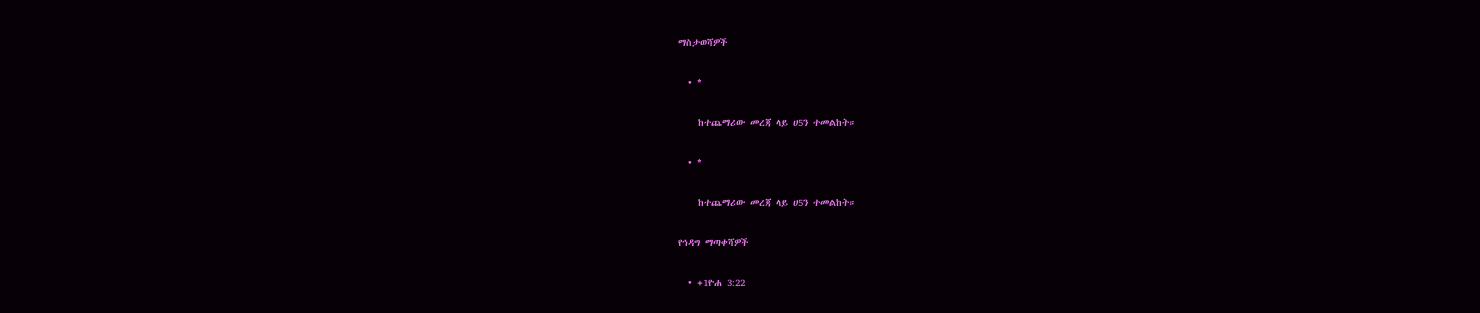ማስታወሻዎች

  • *

    ከተጨማሪው መረጃ ላይ ሀ5ን ተመልከት።

  • *

    ከተጨማሪው መረጃ ላይ ሀ5ን ተመልከት።

የኅዳግ ማጣቀሻዎች

  • +1ዮሐ 3:22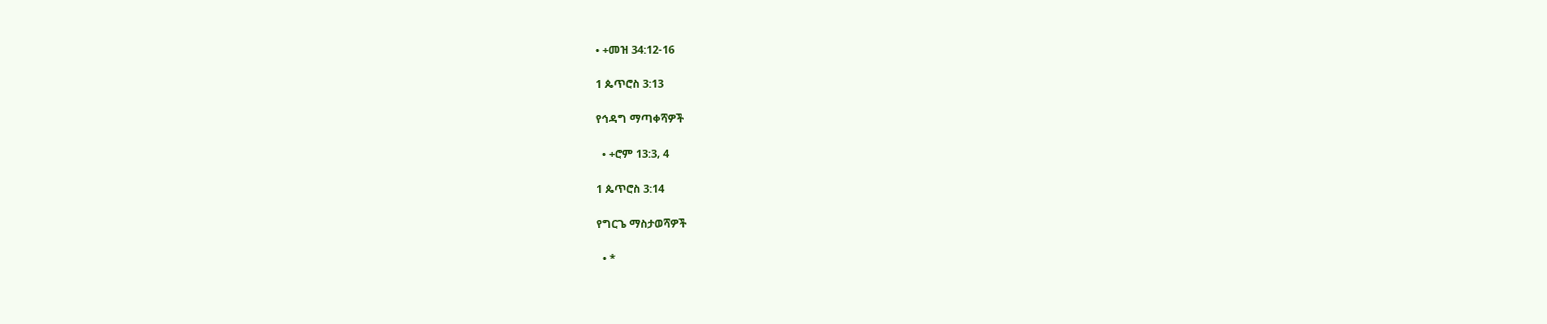• +መዝ 34:12-16

1 ጴጥሮስ 3:13

የኅዳግ ማጣቀሻዎች

  • +ሮም 13:3, 4

1 ጴጥሮስ 3:14

የግርጌ ማስታወሻዎች

  • *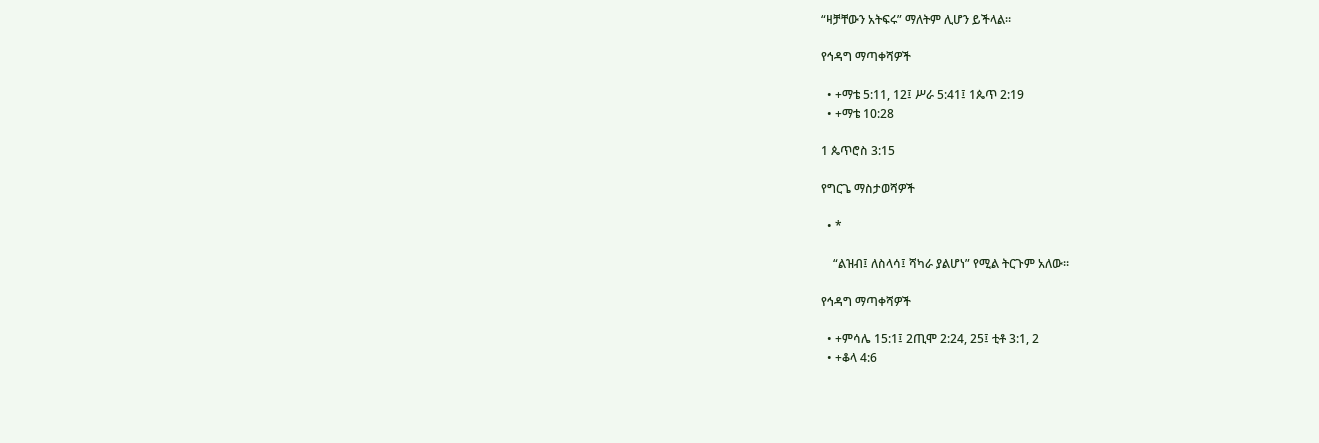“ዛቻቸውን አትፍሩ” ማለትም ሊሆን ይችላል።

የኅዳግ ማጣቀሻዎች

  • +ማቴ 5:11, 12፤ ሥራ 5:41፤ 1ጴጥ 2:19
  • +ማቴ 10:28

1 ጴጥሮስ 3:15

የግርጌ ማስታወሻዎች

  • *

    “ልዝብ፤ ለስላሳ፤ ሻካራ ያልሆነ” የሚል ትርጉም አለው።

የኅዳግ ማጣቀሻዎች

  • +ምሳሌ 15:1፤ 2ጢሞ 2:24, 25፤ ቲቶ 3:1, 2
  • +ቆላ 4:6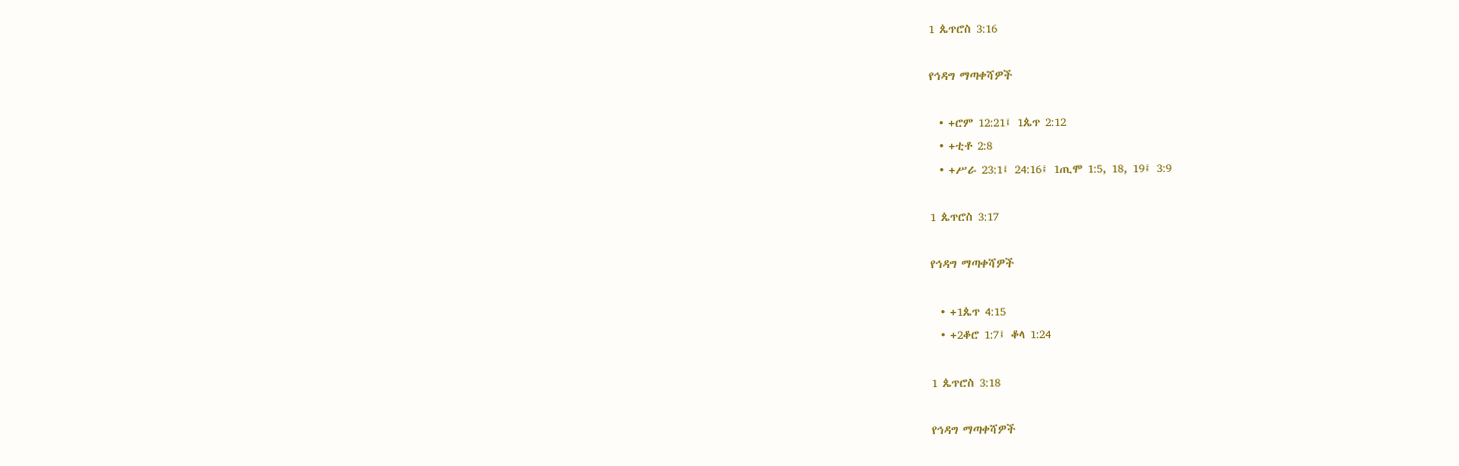1 ጴጥሮስ 3:16

የኅዳግ ማጣቀሻዎች

  • +ሮም 12:21፤ 1ጴጥ 2:12
  • +ቲቶ 2:8
  • +ሥራ 23:1፤ 24:16፤ 1ጢሞ 1:5, 18, 19፤ 3:9

1 ጴጥሮስ 3:17

የኅዳግ ማጣቀሻዎች

  • +1ጴጥ 4:15
  • +2ቆሮ 1:7፤ ቆላ 1:24

1 ጴጥሮስ 3:18

የኅዳግ ማጣቀሻዎች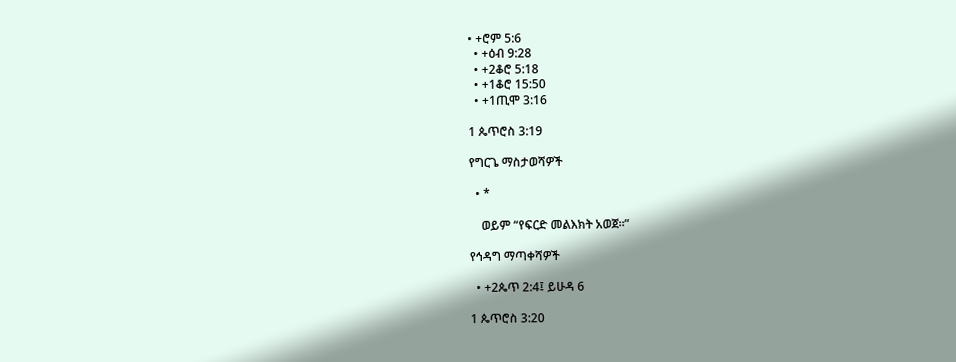• +ሮም 5:6
  • +ዕብ 9:28
  • +2ቆሮ 5:18
  • +1ቆሮ 15:50
  • +1ጢሞ 3:16

1 ጴጥሮስ 3:19

የግርጌ ማስታወሻዎች

  • *

    ወይም “የፍርድ መልእክት አወጀ።”

የኅዳግ ማጣቀሻዎች

  • +2ጴጥ 2:4፤ ይሁዳ 6

1 ጴጥሮስ 3:20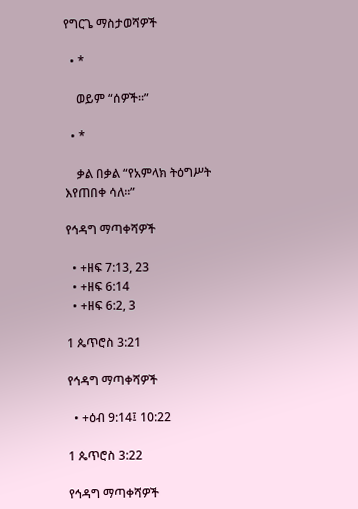የግርጌ ማስታወሻዎች

  • *

    ወይም “ሰዎች።”

  • *

    ቃል በቃል “የአምላክ ትዕግሥት እየጠበቀ ሳለ።”

የኅዳግ ማጣቀሻዎች

  • +ዘፍ 7:13, 23
  • +ዘፍ 6:14
  • +ዘፍ 6:2, 3

1 ጴጥሮስ 3:21

የኅዳግ ማጣቀሻዎች

  • +ዕብ 9:14፤ 10:22

1 ጴጥሮስ 3:22

የኅዳግ ማጣቀሻዎች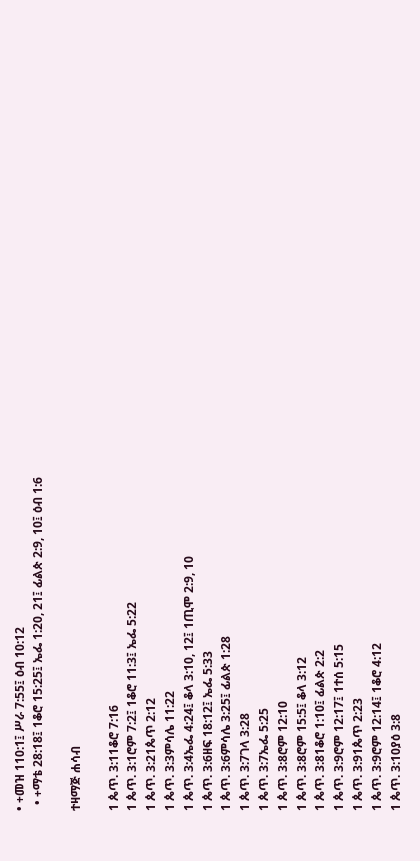• +መዝ 110:1፤ ሥራ 7:55፤ ዕብ 10:12
  • +ማቴ 28:18፤ 1ቆሮ 15:25፤ ኤፌ 1:20, 21፤ ፊልጵ 2:9, 10፤ ዕብ 1:6

ተዛማጅ ሐሳብ

1 ጴጥ. 3:11ቆሮ 7:16
1 ጴጥ. 3:1ሮም 7:2፤ 1ቆሮ 11:3፤ ኤፌ 5:22
1 ጴጥ. 3:21ጴጥ 2:12
1 ጴጥ. 3:3ምሳሌ 11:22
1 ጴጥ. 3:4ኤፌ 4:24፤ ቆላ 3:10, 12፤ 1ጢሞ 2:9, 10
1 ጴጥ. 3:6ዘፍ 18:12፤ ኤፌ 5:33
1 ጴጥ. 3:6ምሳሌ 3:25፤ ፊልጵ 1:28
1 ጴጥ. 3:7ገላ 3:28
1 ጴጥ. 3:7ኤፌ 5:25
1 ጴጥ. 3:8ሮም 12:10
1 ጴጥ. 3:8ሮም 15:5፤ ቆላ 3:12
1 ጴጥ. 3:81ቆሮ 1:10፤ ፊልጵ 2:2
1 ጴጥ. 3:9ሮም 12:17፤ 1ተሰ 5:15
1 ጴጥ. 3:91ጴጥ 2:23
1 ጴጥ. 3:9ሮም 12:14፤ 1ቆሮ 4:12
1 ጴጥ. 3:10ያዕ 3:8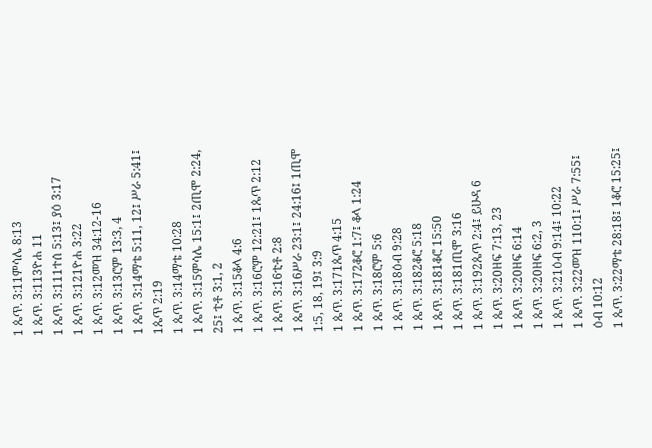1 ጴጥ. 3:11ምሳሌ 8:13
1 ጴጥ. 3:113ዮሐ 11
1 ጴጥ. 3:111ተሰ 5:13፤ ያዕ 3:17
1 ጴጥ. 3:121ዮሐ 3:22
1 ጴጥ. 3:12መዝ 34:12-16
1 ጴጥ. 3:13ሮም 13:3, 4
1 ጴጥ. 3:14ማቴ 5:11, 12፤ ሥራ 5:41፤ 1ጴጥ 2:19
1 ጴጥ. 3:14ማቴ 10:28
1 ጴጥ. 3:15ምሳሌ 15:1፤ 2ጢሞ 2:24, 25፤ ቲቶ 3:1, 2
1 ጴጥ. 3:15ቆላ 4:6
1 ጴጥ. 3:16ሮም 12:21፤ 1ጴጥ 2:12
1 ጴጥ. 3:16ቲቶ 2:8
1 ጴጥ. 3:16ሥራ 23:1፤ 24:16፤ 1ጢሞ 1:5, 18, 19፤ 3:9
1 ጴጥ. 3:171ጴጥ 4:15
1 ጴጥ. 3:172ቆሮ 1:7፤ ቆላ 1:24
1 ጴጥ. 3:18ሮም 5:6
1 ጴጥ. 3:18ዕብ 9:28
1 ጴጥ. 3:182ቆሮ 5:18
1 ጴጥ. 3:181ቆሮ 15:50
1 ጴጥ. 3:181ጢሞ 3:16
1 ጴጥ. 3:192ጴጥ 2:4፤ ይሁዳ 6
1 ጴጥ. 3:20ዘፍ 7:13, 23
1 ጴጥ. 3:20ዘፍ 6:14
1 ጴጥ. 3:20ዘፍ 6:2, 3
1 ጴጥ. 3:21ዕብ 9:14፤ 10:22
1 ጴጥ. 3:22መዝ 110:1፤ ሥራ 7:55፤ ዕብ 10:12
1 ጴጥ. 3:22ማቴ 28:18፤ 1ቆሮ 15:25፤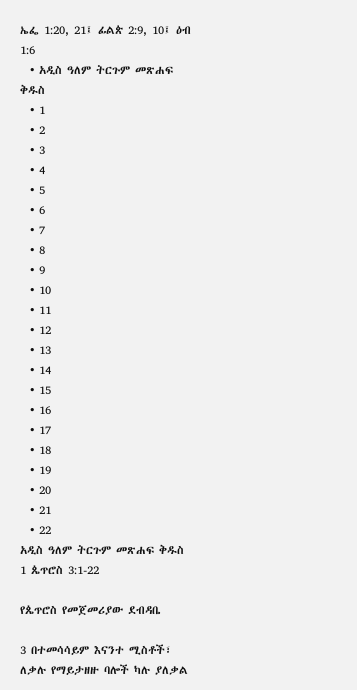ኤፌ 1:20, 21፤ ፊልጵ 2:9, 10፤ ዕብ 1:6
  • አዲስ ዓለም ትርጉም መጽሐፍ ቅዱስ
  • 1
  • 2
  • 3
  • 4
  • 5
  • 6
  • 7
  • 8
  • 9
  • 10
  • 11
  • 12
  • 13
  • 14
  • 15
  • 16
  • 17
  • 18
  • 19
  • 20
  • 21
  • 22
አዲስ ዓለም ትርጉም መጽሐፍ ቅዱስ
1 ጴጥሮስ 3:1-22

የጴጥሮስ የመጀመሪያው ደብዳቤ

3 በተመሳሳይም እናንተ ሚስቶች፣ ለቃሉ የማይታዘዙ ባሎች ካሉ ያለቃል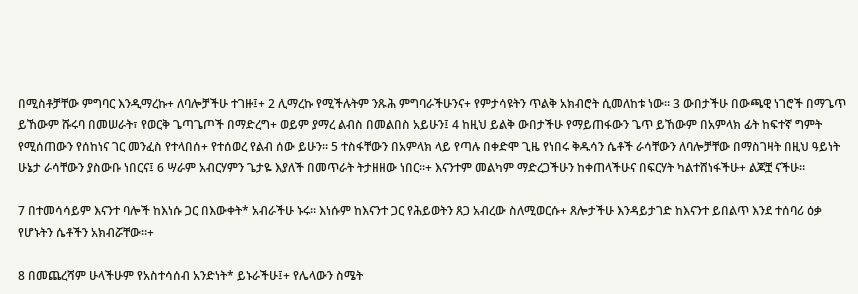በሚስቶቻቸው ምግባር እንዲማረኩ+ ለባሎቻችሁ ተገዙ፤+ 2 ሊማረኩ የሚችሉትም ንጹሕ ምግባራችሁንና+ የምታሳዩትን ጥልቅ አክብሮት ሲመለከቱ ነው። 3 ውበታችሁ በውጫዊ ነገሮች በማጌጥ ይኸውም ሹሩባ በመሠራት፣ የወርቅ ጌጣጌጦች በማድረግ+ ወይም ያማረ ልብስ በመልበስ አይሁን፤ 4 ከዚህ ይልቅ ውበታችሁ የማይጠፋውን ጌጥ ይኸውም በአምላክ ፊት ከፍተኛ ግምት የሚሰጠውን የሰከነና ገር መንፈስ የተላበሰ+ የተሰወረ የልብ ሰው ይሁን። 5 ተስፋቸውን በአምላክ ላይ የጣሉ በቀድሞ ጊዜ የነበሩ ቅዱሳን ሴቶች ራሳቸውን ለባሎቻቸው በማስገዛት በዚህ ዓይነት ሁኔታ ራሳቸውን ያስውቡ ነበርና፤ 6 ሣራም አብርሃምን ጌታዬ እያለች በመጥራት ትታዘዘው ነበር።+ እናንተም መልካም ማድረጋችሁን ከቀጠላችሁና በፍርሃት ካልተሸነፋችሁ+ ልጆቿ ናችሁ።

7 በተመሳሳይም እናንተ ባሎች ከእነሱ ጋር በእውቀት* አብራችሁ ኑሩ። እነሱም ከእናንተ ጋር የሕይወትን ጸጋ አብረው ስለሚወርሱ+ ጸሎታችሁ እንዳይታገድ ከእናንተ ይበልጥ እንደ ተሰባሪ ዕቃ የሆኑትን ሴቶችን አክብሯቸው።+

8 በመጨረሻም ሁላችሁም የአስተሳሰብ አንድነት* ይኑራችሁ፤+ የሌላውን ስሜት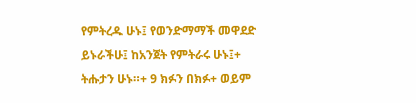የምትረዱ ሁኑ፤ የወንድማማች መዋደድ ይኑራችሁ፤ ከአንጀት የምትራሩ ሁኑ፤+ ትሑታን ሁኑ።+ 9 ክፉን በክፉ+ ወይም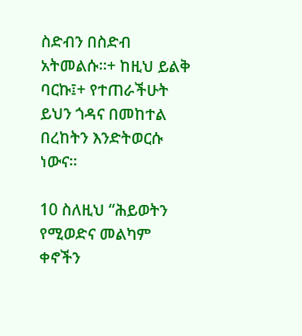ስድብን በስድብ አትመልሱ።+ ከዚህ ይልቅ ባርኩ፤+ የተጠራችሁት ይህን ጎዳና በመከተል በረከትን እንድትወርሱ ነውና።

10 ስለዚህ “ሕይወትን የሚወድና መልካም ቀኖችን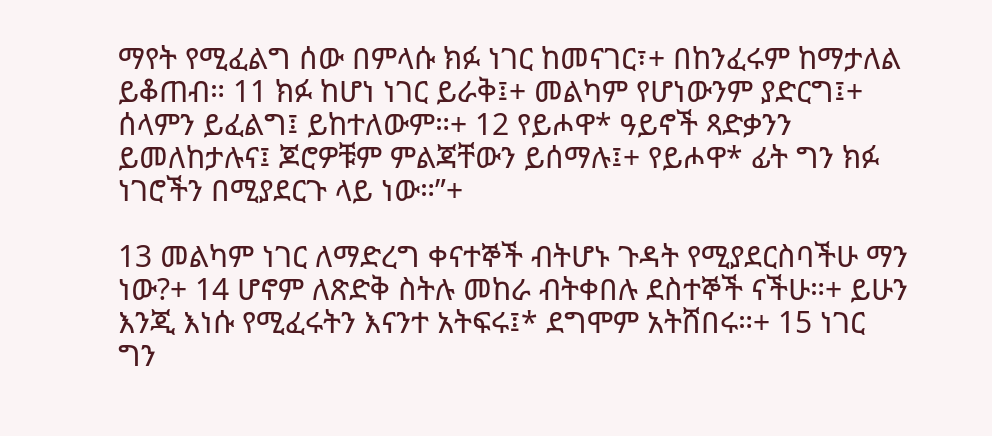ማየት የሚፈልግ ሰው በምላሱ ክፉ ነገር ከመናገር፣+ በከንፈሩም ከማታለል ይቆጠብ። 11 ክፉ ከሆነ ነገር ይራቅ፤+ መልካም የሆነውንም ያድርግ፤+ ሰላምን ይፈልግ፤ ይከተለውም።+ 12 የይሖዋ* ዓይኖች ጻድቃንን ይመለከታሉና፤ ጆሮዎቹም ምልጃቸውን ይሰማሉ፤+ የይሖዋ* ፊት ግን ክፉ ነገሮችን በሚያደርጉ ላይ ነው።”+

13 መልካም ነገር ለማድረግ ቀናተኞች ብትሆኑ ጉዳት የሚያደርስባችሁ ማን ነው?+ 14 ሆኖም ለጽድቅ ስትሉ መከራ ብትቀበሉ ደስተኞች ናችሁ።+ ይሁን እንጂ እነሱ የሚፈሩትን እናንተ አትፍሩ፤* ደግሞም አትሸበሩ።+ 15 ነገር ግን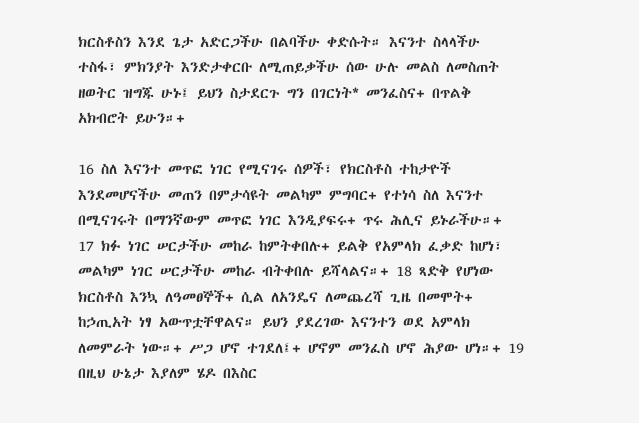ክርስቶስን እንደ ጌታ አድርጋችሁ በልባችሁ ቀድሱት። እናንተ ስላላችሁ ተስፋ፣ ምክንያት እንድታቀርቡ ለሚጠይቃችሁ ሰው ሁሉ መልስ ለመስጠት ዘወትር ዝግጁ ሁኑ፤ ይህን ስታደርጉ ግን በገርነት* መንፈስና+ በጥልቅ አክብሮት ይሁን።+

16 ስለ እናንተ መጥፎ ነገር የሚናገሩ ሰዎች፣ የክርስቶስ ተከታዮች እንደመሆናችሁ መጠን በምታሳዩት መልካም ምግባር+ የተነሳ ስለ እናንተ በሚናገሩት በማንኛውም መጥፎ ነገር እንዲያፍሩ+ ጥሩ ሕሊና ይኑራችሁ።+ 17 ክፉ ነገር ሠርታችሁ መከራ ከምትቀበሉ+ ይልቅ የአምላክ ፈቃድ ከሆነ፣ መልካም ነገር ሠርታችሁ መከራ ብትቀበሉ ይሻላልና።+ 18 ጻድቅ የሆነው ክርስቶስ እንኳ ለዓመፀኞች+ ሲል ለአንዴና ለመጨረሻ ጊዜ በመሞት+ ከኃጢአት ነፃ አውጥቷቸዋልና። ይህን ያደረገው እናንተን ወደ አምላክ ለመምራት ነው።+ ሥጋ ሆኖ ተገደለ፤+ ሆኖም መንፈስ ሆኖ ሕያው ሆነ።+ 19 በዚህ ሁኔታ እያለም ሄዶ በእስር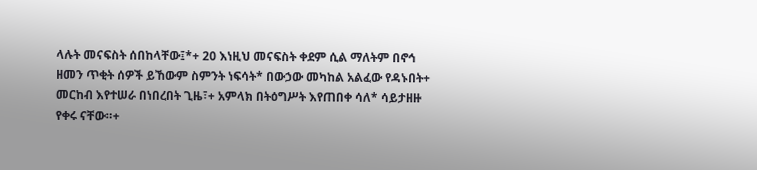ላሉት መናፍስት ሰበከላቸው፤*+ 20 እነዚህ መናፍስት ቀደም ሲል ማለትም በኖኅ ዘመን ጥቂት ሰዎች ይኸውም ስምንት ነፍሳት* በውኃው መካከል አልፈው የዳኑበት+ መርከብ እየተሠራ በነበረበት ጊዜ፣+ አምላክ በትዕግሥት እየጠበቀ ሳለ* ሳይታዘዙ የቀሩ ናቸው።+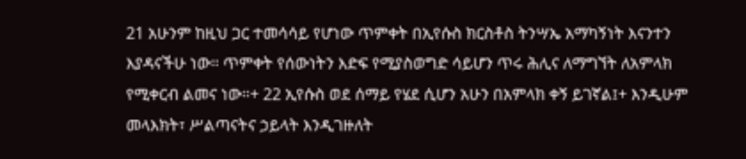21 አሁንም ከዚህ ጋር ተመሳሳይ የሆነው ጥምቀት በኢየሱስ ክርስቶስ ትንሣኤ አማካኝነት እናንተን እያዳናችሁ ነው። ጥምቀት የሰውነትን እድፍ የሚያስወግድ ሳይሆን ጥሩ ሕሊና ለማግኘት ለአምላክ የሚቀርብ ልመና ነው።+ 22 ኢየሱስ ወደ ሰማይ የሄደ ሲሆን አሁን በአምላክ ቀኝ ይገኛል፤+ እንዲሁም መላእክት፣ ሥልጣናትና ኃይላት እንዲገዙለት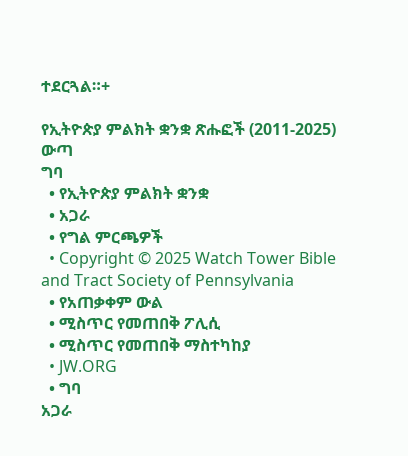ተደርጓል።+

የኢትዮጵያ ምልክት ቋንቋ ጽሑፎች (2011-2025)
ውጣ
ግባ
  • የኢትዮጵያ ምልክት ቋንቋ
  • አጋራ
  • የግል ምርጫዎች
  • Copyright © 2025 Watch Tower Bible and Tract Society of Pennsylvania
  • የአጠቃቀም ውል
  • ሚስጥር የመጠበቅ ፖሊሲ
  • ሚስጥር የመጠበቅ ማስተካከያ
  • JW.ORG
  • ግባ
አጋራ